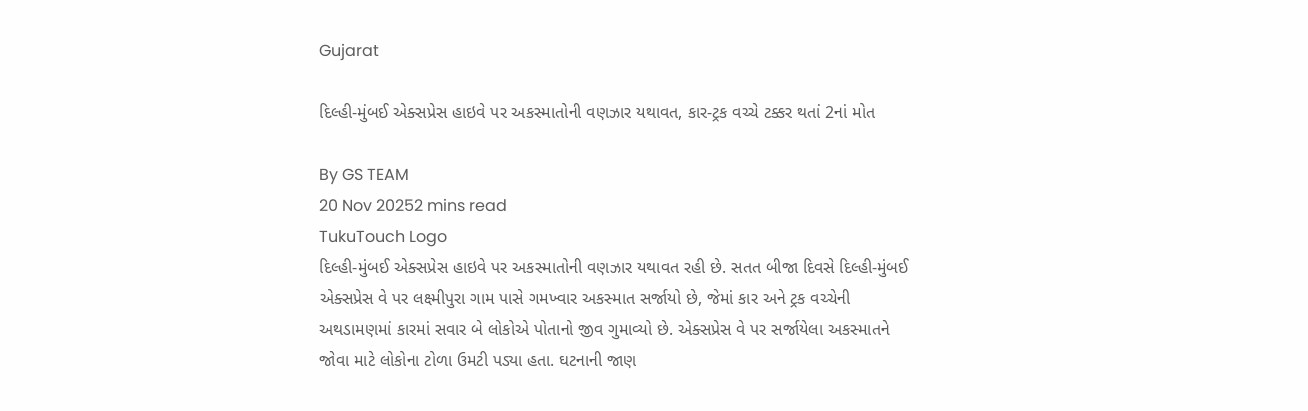Gujarat

દિલ્હી-મુંબઈ એક્સપ્રેસ હાઇવે પર અકસ્માતોની વણઝાર યથાવત, કાર-ટ્રક વચ્ચે ટક્કર થતાં 2નાં મોત

By GS TEAM
20 Nov 20252 mins read
TukuTouch Logo
દિલ્હી-મુંબઈ એક્સપ્રેસ હાઇવે પર અકસ્માતોની વણઝાર યથાવત રહી છે. સતત બીજા દિવસે દિલ્હી-મુંબઈ એક્સપ્રેસ વે પર લક્ષ્મીપુરા ગામ પાસે ગમખ્વાર અકસ્માત સર્જાયો છે, જેમાં કાર અને ટ્રક વચ્ચેની અથડામણમાં કારમાં સવાર બે લોકોએ પોતાનો જીવ ગુમાવ્યો છે. એક્સપ્રેસ વે પર સર્જાયેલા અકસ્માતને જોવા માટે લોકોના ટોળા ઉમટી પડ્યા હતા. ઘટનાની જાણ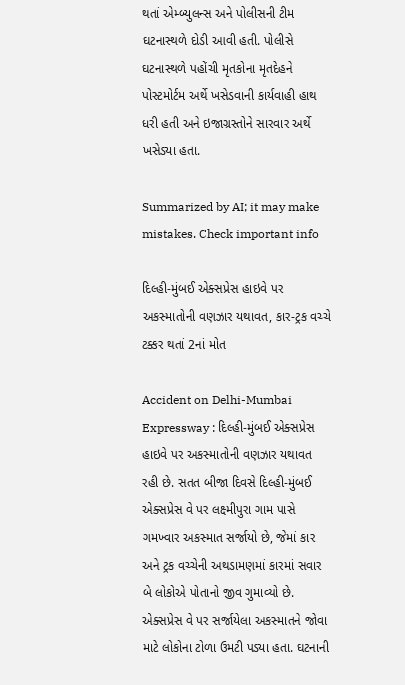થતાં એમ્બ્યુલન્સ અને પોલીસની ટીમ ઘટનાસ્થળે દોડી આવી હતી. પોલીસે ઘટનાસ્થળે પહોંચી મૃતકોના મૃતદેહને પોસ્ટમોર્ટમ અર્થે ખસેડવાની કાર્યવાહી હાથ ધરી હતી અને ઇજાગ્રસ્તોને સારવાર અર્થે ખસેડ્યા હતા.

Summarized by AI; it may make mistakes. Check important info

દિલ્હી-મુંબઈ એક્સપ્રેસ હાઇવે પર અકસ્માતોની વણઝાર યથાવત, કાર-ટ્રક વચ્ચે ટક્કર થતાં 2નાં મોત

Accident on Delhi-Mumbai Expressway : દિલ્હી-મુંબઈ એક્સપ્રેસ હાઇવે પર અકસ્માતોની વણઝાર યથાવત રહી છે. સતત બીજા દિવસે દિલ્હી-મુંબઈ એક્સપ્રેસ વે પર લક્ષ્મીપુરા ગામ પાસે ગમખ્વાર અકસ્માત સર્જાયો છે, જેમાં કાર અને ટ્રક વચ્ચેની અથડામણમાં કારમાં સવાર બે લોકોએ પોતાનો જીવ ગુમાવ્યો છે. એક્સપ્રેસ વે પર સર્જાયેલા અકસ્માતને જોવા માટે લોકોના ટોળા ઉમટી પડ્યા હતા. ઘટનાની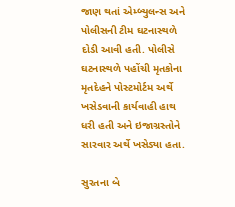જાણ થતાં એમ્બ્યુલન્સ અને પોલીસની ટીમ ઘટનાસ્થળે દોડી આવી હતી. પોલીસે ઘટનાસ્થળે પહોંચી મૃતકોના મૃતદેહને પોસ્ટમોર્ટમ અર્થે ખસેડવાની કાર્યવાહી હાથ ધરી હતી અને ઇજાગ્રસ્તોને સારવાર અર્થે ખસેડ્યા હતા.

સુરતના બે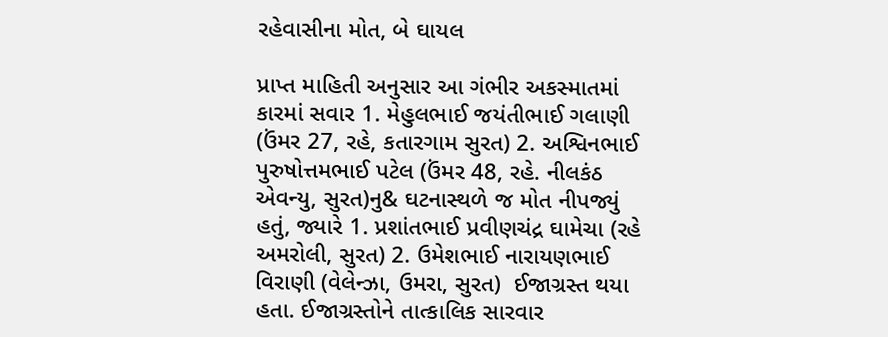રહેવાસીના મોત, બે ઘાયલ

પ્રાપ્ત માહિતી અનુસાર આ ગંભીર અકસ્માતમાં કારમાં સવાર 1. મેહુલભાઈ જયંતીભાઈ ગલાણી (ઉંમર 27, રહે, કતારગામ સુરત) 2. અશ્વિનભાઈ પુરુષોત્તમભાઈ પટેલ (ઉંમર 48, રહે. નીલકંઠ એવન્યુ, સુરત)નુ& ઘટનાસ્થળે જ મોત નીપજ્યું હતું, જ્યારે 1. પ્રશાંતભાઈ પ્રવીણચંદ્ર ઘામેચા (રહે અમરોલી, સુરત) 2. ઉમેશભાઈ નારાયણભાઈ વિરાણી (વેલેન્ઝા, ઉમરા, સુરત)  ઈજાગ્રસ્ત થયા હતા. ઈજાગ્રસ્તોને તાત્કાલિક સારવાર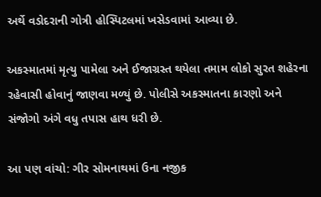અર્થે વડોદરાની ગોત્રી હોસ્પિટલમાં ખસેડવામાં આવ્યા છે.

અકસ્માતમાં મૃત્યુ પામેલા અને ઈજાગ્રસ્ત થયેલા તમામ લોકો સુરત શહેરના રહેવાસી હોવાનું જાણવા મળ્યું છે. પોલીસે અકસ્માતના કારણો અને સંજોગો અંગે વધુ તપાસ હાથ ધરી છે.

આ પણ વાંચો: ગીર સોમનાથમાં ઉના નજીક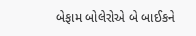બેફામ બોલેરોએ બે બાઈકને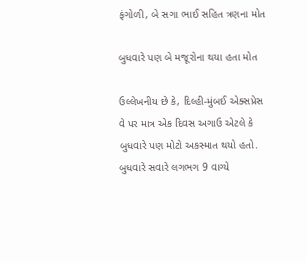ફંગોળી, બે સગા ભાઈ સહિત ત્રણના મોત

બુધવારે પણ બે મજૂરોના થયા હતા મોત

ઉલ્લેખનીય છે કે, દિલ્હી-મુંબઈ એક્સપ્રેસ વે પર માત્ર એક દિવસ અગાઉ એટલે કે બુધવારે પણ મોટો અકસ્માત થયો હતો. બુધવારે સવારે લગભગ 9 વાગ્યે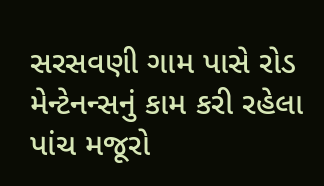સરસવણી ગામ પાસે રોડ મેન્ટેનન્સનું કામ કરી રહેલા પાંચ મજૂરો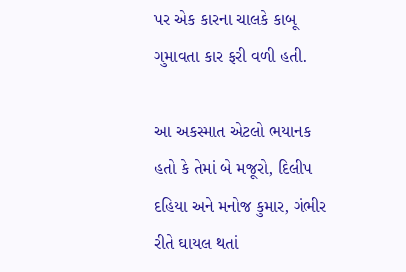પર એક કારના ચાલકે કાબૂ ગુમાવતા કાર ફરી વળી હતી.

આ અકસ્માત એટલો ભયાનક હતો કે તેમાં બે મજૂરો, દિલીપ દહિયા અને મનોજ કુમાર, ગંભીર રીતે ઘાયલ થતાં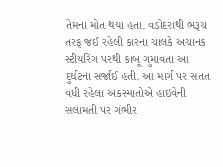તેમના મોત થયા હતા. વડોદરાથી ભરૂચ તરફ જઈ રહેલી કારના ચાલકે અચાનક સ્ટીયરિંગ પરથી કાબૂ ગુમાવતા આ દુર્ઘટના સર્જાઈ હતી. આ માર્ગ પર સતત વધી રહેલા અકસ્માતોએ હાઇવેની સલામતી પર ગંભીર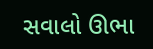સવાલો ઊભા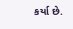કર્યા છે.